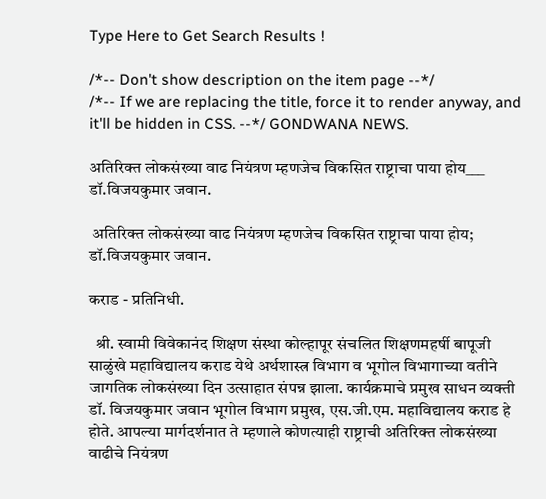Type Here to Get Search Results !

/*-- Don't show description on the item page --*/
/*-- If we are replacing the title, force it to render anyway, and it'll be hidden in CSS. --*/ GONDWANA NEWS.

अतिरिक्त लोकसंख्या वाढ नियंत्रण म्हणजेच विकसित राष्ट्राचा पाया होय___ डॉ.विजयकुमार जवान.

 अतिरिक्त लोकसंख्या वाढ नियंत्रण म्हणजेच विकसित राष्ट्राचा पाया होय; डॉ.विजयकुमार जवान.

कराड - प्रतिनिधी.

  श्री. स्वामी विवेकानंद शिक्षण संस्था कोल्हापूर संचलित शिक्षणमहर्षी बापूजी साळुंखे महाविद्यालय कराड येथे अर्थशास्त्र विभाग व भूगोल विभागाच्या वतीने जागतिक लोकसंख्या दिन उत्साहात संपन्न झाला. कार्यक्रमाचे प्रमुख साधन व्यक्ती डॉ. विजयकुमार जवान भूगोल विभाग प्रमुख, एस.जी.एम. महाविद्यालय कराड हे होते. आपल्या मार्गदर्शनात ते म्हणाले कोणत्याही राष्ट्राची अतिरिक्त लोकसंख्या वाढीचे नियंत्रण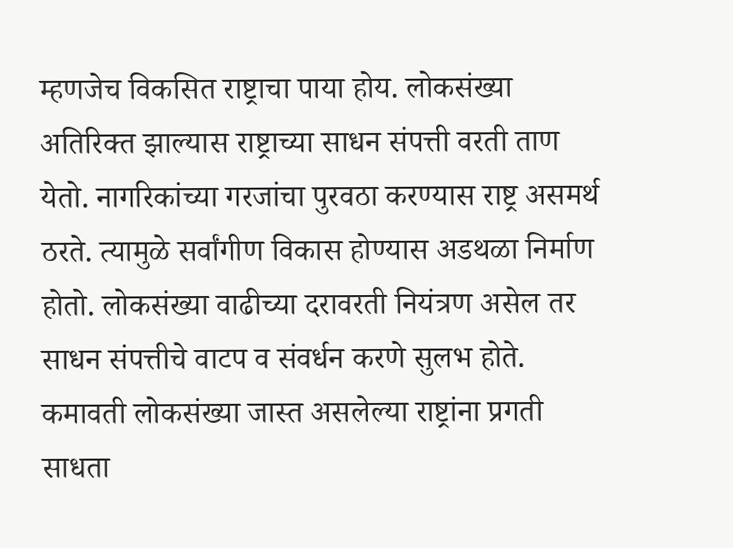म्हणजेच विकसित राष्ट्राचा पाया होय. लोकसंख्या अतिरिक्त झाल्यास राष्ट्राच्या साधन संपत्ती वरती ताण येतो. नागरिकांच्या गरजांचा पुरवठा करण्यास राष्ट्र असमर्थ ठरते. त्यामुळे सर्वांगीण विकास होण्यास अडथळा निर्माण होतो. लोकसंख्या वाढीच्या दरावरती नियंत्रण असेल तर साधन संपत्तीचे वाटप व संवर्धन करणे सुलभ होते. कमावती लोकसंख्या जास्त असलेल्या राष्ट्रांना प्रगती साधता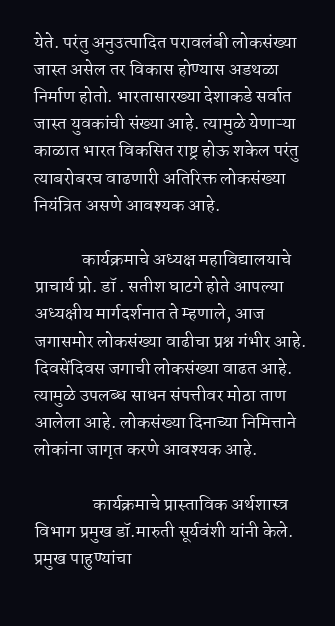येते. परंतु अनुउत्पादित परावलंबी लोकसंख्या जास्त असेल तर विकास होण्यास अडथळा निर्माण होतो. भारतासारख्या देशाकडे सर्वात जास्त युवकांची संख्या आहे. त्यामुळे येणाऱ्या काळात भारत विकसित राष्ट्र होऊ शकेल परंतु त्याबरोबरच वाढणारी अतिरिक्त लोकसंख्या नियंत्रित असणे आवश्यक आहे.

             कार्यक्रमाचे अध्यक्ष महाविद्यालयाचे प्राचार्य प्रो. डॉ . सतीश घाटगे होते आपल्या अध्यक्षीय मार्गदर्शनात ते म्हणाले, आज जगासमोर लोकसंख्या वाढीचा प्रश्न गंभीर आहे. दिवसेंदिवस जगाची लोकसंख्या वाढत आहे. त्यामुळे उपलब्ध साधन संपत्तीवर मोठा ताण आलेला आहे. लोकसंख्या दिनाच्या निमित्ताने लोकांना जागृत करणे आवश्यक आहे.

                कार्यक्रमाचे प्रास्ताविक अर्थशास्त्र विभाग प्रमुख डॉ.मारुती सूर्यवंशी यांनी केले. प्रमुख पाहुण्यांचा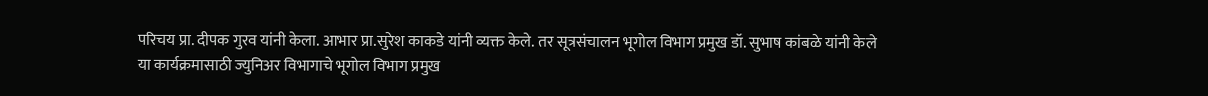परिचय प्रा. दीपक गुरव यांनी केला. आभार प्रा.सुरेश काकडे यांनी व्यक्त केले. तर सूत्रसंचालन भूगोल विभाग प्रमुख डॉ. सुभाष कांबळे यांनी केले या कार्यक्रमासाठी ज्युनिअर विभागाचे भूगोल विभाग प्रमुख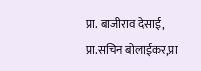प्रा. बाजीराव देसाई, प्रा.सचिन बोलाईकर,प्रा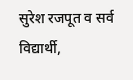सुरेश रजपूत व सर्व विद्यार्थी,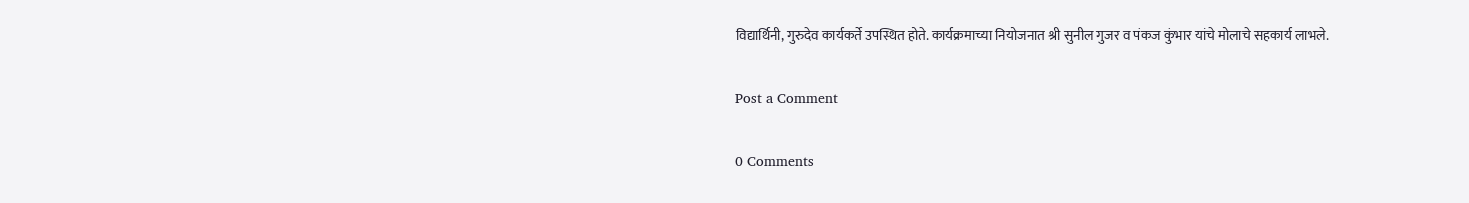विद्यार्थिनी, गुरुदेव कार्यकर्ते उपस्थित होते. कार्यक्रमाच्या नियोजनात श्री सुनील गुजर व पंकज कुंभार यांचे मोलाचे सहकार्य लाभले.

Post a Comment

0 Comments